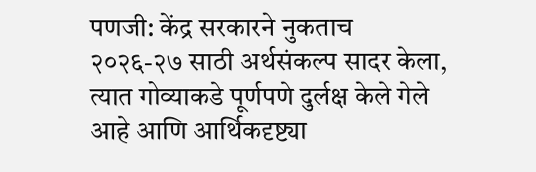पणजी: केंद्र सरकारने नुकताच २०२६-२७ साठी अर्थसंकल्प सादर केला, त्यात गोव्याकडे पूर्णपणे दुर्लक्ष केले गेले आहे आणि आर्थिकदृष्ट्या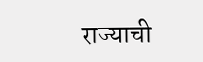राज्याची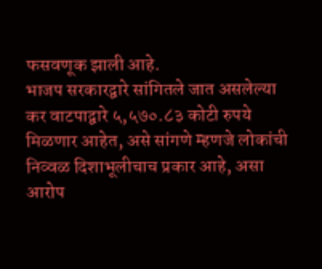फसवणूक झाली आहे.
भाजप सरकारद्वारे सांगितले जात असलेल्या कर वाटपाद्वारे ५,५७०.८३ कोटी रुपये मिळणार आहेत, असे सांगणे म्हणजे लोकांची निव्वळ दिशाभूलीचाच प्रकार आहे, असा आरोप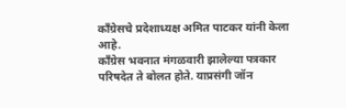काँग्रेसचे प्रदेशाध्यक्ष अमित पाटकर यांनी केला आहे.
काँग्रेस भवनात मंगळवारी झालेल्या पत्रकार परिषदेत ते बोलत होते. याप्रसंगी जॉन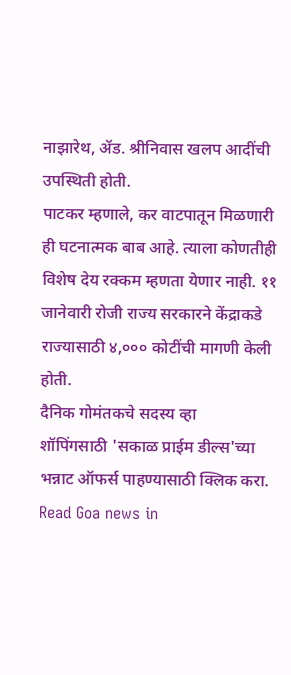नाझारेथ, ॲड. श्रीनिवास खलप आदींची उपस्थिती होती.
पाटकर म्हणाले, कर वाटपातून मिळणारी ही घटनात्मक बाब आहे. त्याला कोणतीही विशेष देय रक्कम म्हणता येणार नाही. ११ जानेवारी रोजी राज्य सरकारने केंद्राकडे राज्यासाठी ४,००० कोटींची मागणी केली होती.
दैनिक गोमंतकचे सदस्य व्हा
शॉपिंगसाठी 'सकाळ प्राईम डील्स'च्या भन्नाट ऑफर्स पाहण्यासाठी क्लिक करा.
Read Goa news in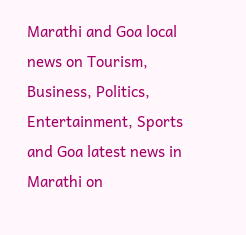Marathi and Goa local news on Tourism, Business, Politics, Entertainment, Sports and Goa latest news in Marathi on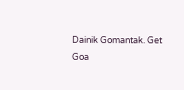Dainik Gomantak. Get Goa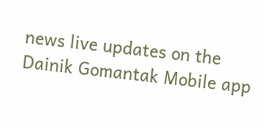news live updates on the Dainik Gomantak Mobile app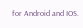for Android and IOS.